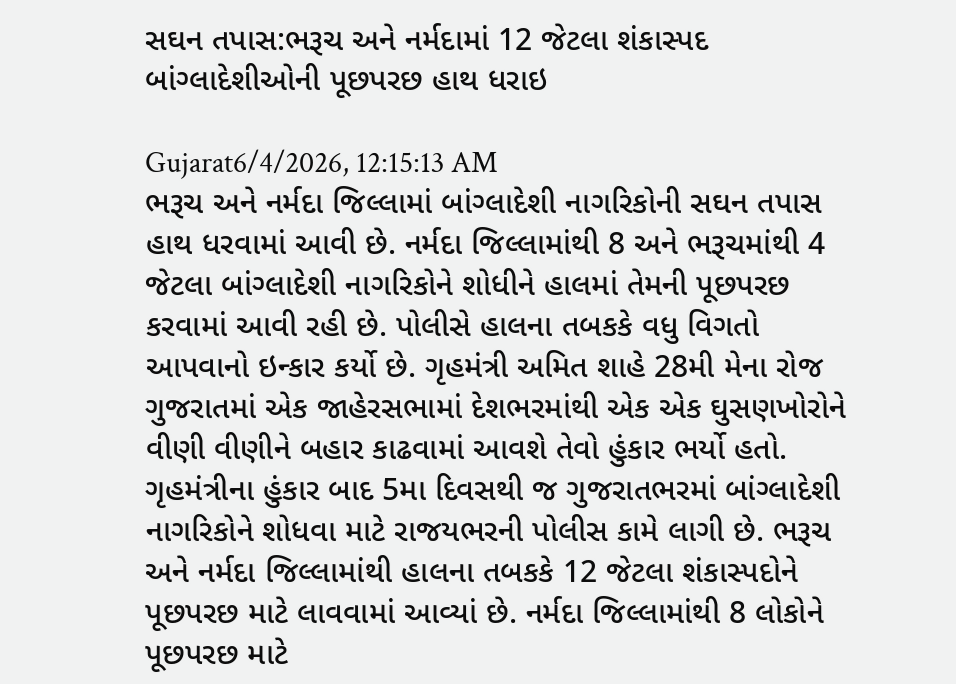સઘન તપાસ:ભરૂચ અને નર્મદામાં 12 જેટલા શંકાસ્પદ બાંગ્લાદેશીઓની પૂછપરછ હાથ ધરાઇ

Gujarat6/4/2026, 12:15:13 AM
ભરૂચ અને નર્મદા જિલ્લામાં બાંગ્લાદેશી નાગરિકોની સઘન તપાસ હાથ ધરવામાં આવી છે. નર્મદા જિલ્લામાંથી 8 અને ભરૂચમાંથી 4 જેટલા બાંગ્લાદેશી નાગરિકોને શોધીને હાલમાં તેમની પૂછપરછ કરવામાં આવી રહી છે. પોલીસે હાલના તબકકે વધુ વિગતો આપવાનો ઇન્કાર કર્યો છે. ગૃહમંત્રી અમિત શાહે 28મી મેના રોજ ગુજરાતમાં એક જાહેરસભામાં દેશભરમાંથી એક એક ઘુસણખોરોને વીણી વીણીને બહાર કાઢવામાં આવશે તેવો હુંકાર ભર્યો હતો. ગૃહમંત્રીના હુંકાર બાદ 5મા દિવસથી જ ગુજરાતભરમાં બાંગ્લાદેશી નાગરિકોને શોધવા માટે રાજયભરની પોલીસ કામે લાગી છે. ભરૂચ અને નર્મદા જિલ્લામાંથી હાલના તબકકે 12 જેટલા શંકાસ્પદોને પૂછપરછ માટે લાવવામાં આવ્યાં છે. નર્મદા જિલ્લામાંથી 8 લોકોને પૂછપરછ માટે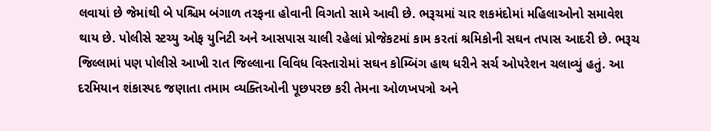લવાયાં છે જેમાંથી બે પશ્ચિમ બંગાળ તરફના હોવાની વિગતો સામે આવી છે. ભરૂચમાં ચાર શકમંદોમાં મહિલાઓનો સમાવેશ થાય છે. પોલીસે સ્ટચ્યુ ઓફ યુનિટી અને આસપાસ ચાલી રહેલાં પ્રોજેકટમાં કામ કરતાં શ્રમિકોની સઘન તપાસ આદરી છે. ભરૂચ જિલ્લામાં પણ પોલીસે આખી રાત જિલ્લાના વિવિધ વિસ્તારોમાં સઘન કોમ્બિંગ હાથ ધરીને સર્ચ ઓપરેશન ચલાવ્યું હતું. આ દરમિયાન શંકાસ્પદ જણાતા તમામ વ્યક્તિઓની પૂછપરછ કરી તેમના ઓળખપત્રો અને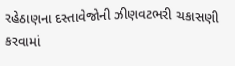રહેઠાણના દસ્તાવેજોની ઝીણવટભરી ચકાસણી કરવામાં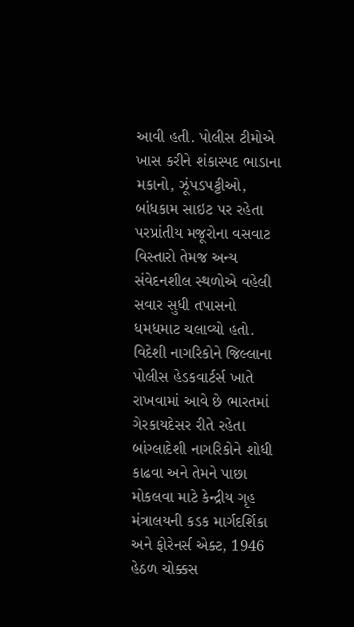આવી હતી. પોલીસ ટીમોએ ખાસ કરીને શંકાસ્પદ ભાડાના મકાનો, ઝૂંપડપટ્ટીઓ, બાંધકામ સાઇટ પર રહેતા પરપ્રાંતીય મજૂરોના વસવાટ વિસ્તારો તેમજ અન્ય સંવેદનશીલ સ્થળોએ વહેલી સવાર સુધી તપાસનો ધમધમાટ ચલાવ્યો હતો. વિદેશી નાગરિકોને જિલ્લાના પોલીસ હેડકવાર્ટર્સ ખાતે રાખવામાં આવે છે ભારતમાં ગેરકાયદેસર રીતે રહેતા બાંગ્લાદેશી નાગરિકોને શોધી કાઢવા અને તેમને પાછા મોકલવા માટે કેન્દ્રીય ગૃહ મંત્રાલયની કડક માર્ગદર્શિકા અને ફોરેનર્સ એક્ટ, 1946 હેઠળ ચોક્કસ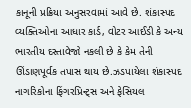કાનૂની પ્રક્રિયા અનુસરવામાં આવે છે. શંકાસ્પદ વ્યક્તિઓના આધાર કાર્ડ, વોટર આઈડી કે અન્ય ભારતીય દસ્તાવેજો નકલી છે કે કેમ તેની ઊંડાણપૂર્વક તપાસ થાય છે.ઝડપાયેલા શંકાસ્પદ નાગરિકોના ફિંગરપ્રિન્ટ્સ અને ફેસિયલ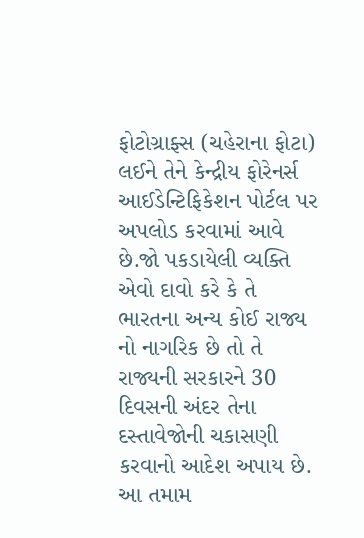ફોટોગ્રાફ્સ (ચહેરાના ફોટા) લઈને તેને કેન્દ્રીય ફોરેનર્સ આઈડેન્ટિફિકેશન પોર્ટલ પર અપલોડ કરવામાં આવે છે.જો પકડાયેલી વ્યક્તિ એવો દાવો કરે કે તે ભારતના અન્ય કોઈ રાજ્ય નો નાગરિક છે તો તે રાજ્યની સરકારને 30 દિવસની અંદર તેના દસ્તાવેજોની ચકાસણી કરવાનો આદેશ અપાય છે. આ તમામ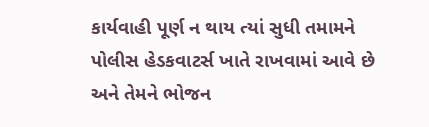કાર્યવાહી પૂર્ણ ન થાય ત્યાં સુધી તમામને પોલીસ હેડકવાટર્સ ખાતે રાખવામાં આવે છે અને તેમને ભોજન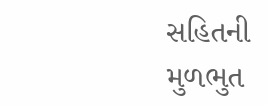સહિતની મુળભુત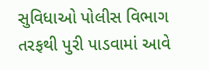સુવિધાઓ પોલીસ વિભાગ તરફથી પુરી પાડવામાં આવે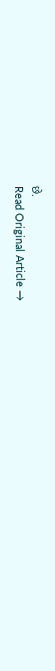છે.
Read Original Article →